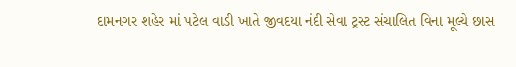દામનગર શહેર માં પટેલ વાડી ખાતે જીવદયા નંદી સેવા ટ્રસ્ટ સંચાલિત વિના મૂલ્યે છાસ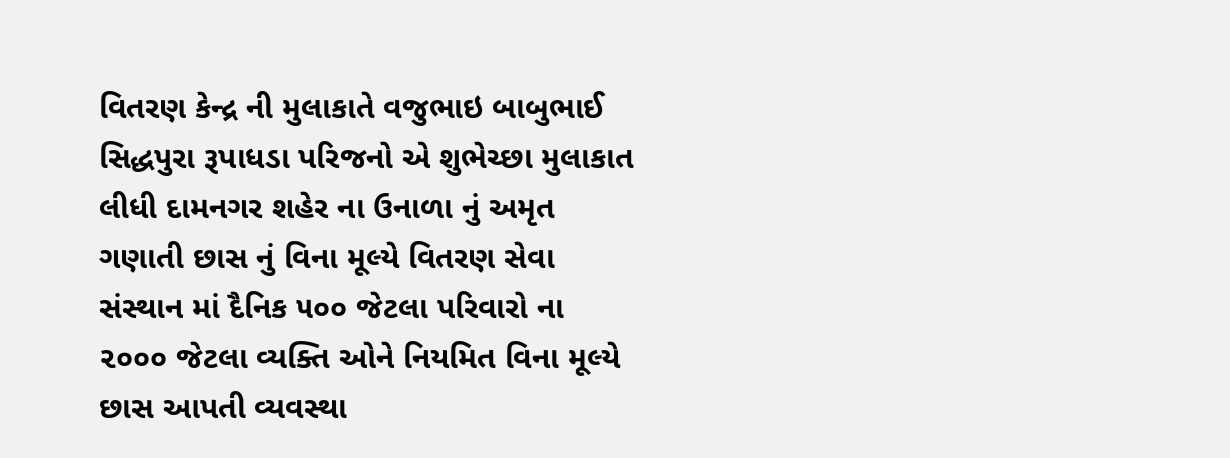વિતરણ કેન્દ્ર ની મુલાકાતે વજુભાઇ બાબુભાઈ સિદ્ધપુરા રૂપાધડા પરિજનો એ શુભેચ્છા મુલાકાત લીધી દામનગર શહેર ના ઉનાળા નું અમૃત ગણાતી છાસ નું વિના મૂલ્યે વિતરણ સેવા સંસ્થાન માં દૈનિક ૫૦૦ જેટલા પરિવારો ના ૨૦૦૦ જેટલા વ્યક્તિ ઓને નિયમિત વિના મૂલ્યે છાસ આપતી વ્યવસ્થા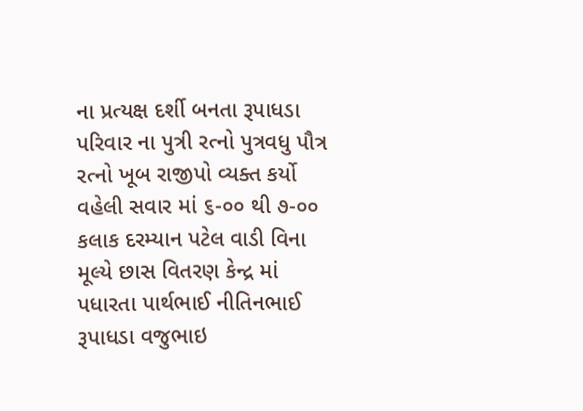ના પ્રત્યક્ષ દર્શી બનતા રૂપાધડા પરિવાર ના પુત્રી રત્નો પુત્રવધુ પૌત્ર રત્નો ખૂબ રાજીપો વ્યક્ત કર્યો વહેલી સવાર માં ૬-૦૦ થી ૭-૦૦ કલાક દરમ્યાન પટેલ વાડી વિના મૂલ્યે છાસ વિતરણ કેન્દ્ર માં પધારતા પાર્થભાઈ નીતિનભાઈ રૂપાધડા વજુભાઇ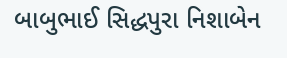બાબુભાઈ સિદ્ધપુરા નિશાબેન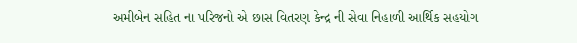અમીબેન સહિત ના પરિજનો એ છાસ વિતરણ કેન્દ્ર ની સેવા નિહાળી આર્થિક સહયોગ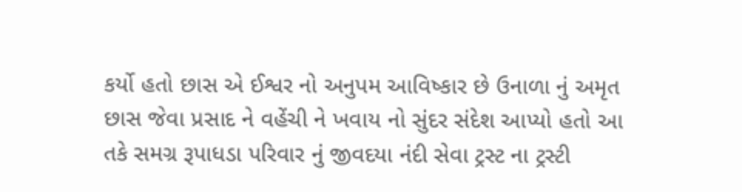કર્યો હતો છાસ એ ઈશ્વર નો અનુપમ આવિષ્કાર છે ઉનાળા નું અમૃત છાસ જેવા પ્રસાદ ને વહેંચી ને ખવાય નો સુંદર સંદેશ આપ્યો હતો આ તકે સમગ્ર રૂપાધડા પરિવાર નું જીવદયા નંદી સેવા ટ્રસ્ટ ના ટ્રસ્ટી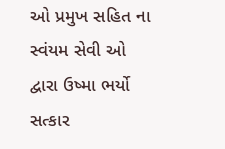ઓ પ્રમુખ સહિત ના સ્વંયમ સેવી ઓ દ્વારા ઉષ્મા ભર્યો સત્કાર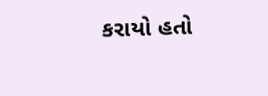કરાયો હતો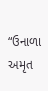“ઉનાળા અમૃત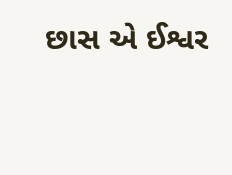છાસ એ ઈશ્વર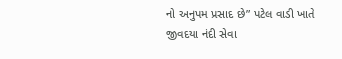નો અનુપમ પ્રસાદ છે” પટેલ વાડી ખાતે જીવદયા નંદી સેવા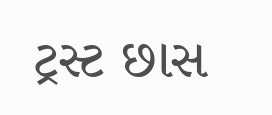ટ્રસ્ટ છાસ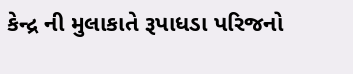કેન્દ્ર ની મુલાકાતે રૂપાધડા પરિજનો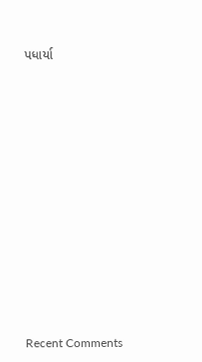પધાર્યા


















Recent Comments